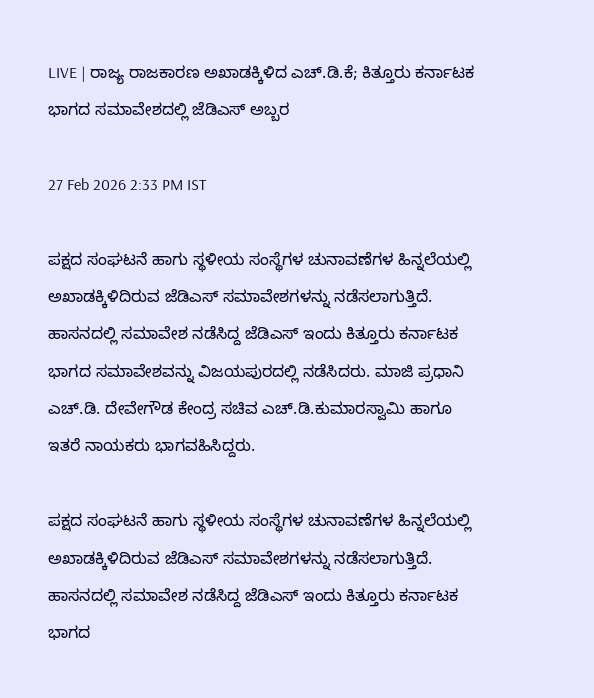LIVE | ರಾಜ್ಯ ರಾಜಕಾರಣ ಅಖಾಡಕ್ಕಿಳಿದ ಎಚ್.ಡಿ.ಕೆ; ಕಿತ್ತೂರು ಕರ್ನಾಟಕ ಭಾಗದ ಸಮಾವೇಶದಲ್ಲಿ ಜೆಡಿಎಸ್ ಅಬ್ಬರ

27 Feb 2026 2:33 PM IST

ಪಕ್ಷದ ಸಂಘಟನೆ ಹಾಗು ಸ್ಥಳೀಯ ಸಂಸ್ಥೆಗಳ ಚುನಾವಣೆಗಳ ಹಿನ್ನಲೆಯಲ್ಲಿ ಅಖಾಡಕ್ಕಿಳಿದಿರುವ ಜೆಡಿಎಸ್ ಸಮಾವೇಶಗಳನ್ನು ನಡೆಸಲಾಗುತ್ತಿದೆ. ಹಾಸನದಲ್ಲಿ ಸಮಾವೇಶ ನಡೆಸಿದ್ದ ಜೆಡಿಎಸ್ ಇಂದು ಕಿತ್ತೂರು ಕರ್ನಾಟಕ ಭಾಗದ ಸಮಾವೇಶವನ್ನು ವಿಜಯಪುರದಲ್ಲಿ ನಡೆಸಿದರು. ಮಾಜಿ ಪ್ರಧಾನಿ ಎಚ್.ಡಿ. ದೇವೇಗೌಡ ಕೇಂದ್ರ ಸಚಿವ ಎಚ್.ಡಿ.ಕುಮಾರಸ್ವಾಮಿ ಹಾಗೂ ಇತರೆ ನಾಯಕರು ಭಾಗವಹಿಸಿದ್ದರು.

ಪಕ್ಷದ ಸಂಘಟನೆ ಹಾಗು ಸ್ಥಳೀಯ ಸಂಸ್ಥೆಗಳ ಚುನಾವಣೆಗಳ ಹಿನ್ನಲೆಯಲ್ಲಿ ಅಖಾಡಕ್ಕಿಳಿದಿರುವ ಜೆಡಿಎಸ್ ಸಮಾವೇಶಗಳನ್ನು ನಡೆಸಲಾಗುತ್ತಿದೆ. ಹಾಸನದಲ್ಲಿ ಸಮಾವೇಶ ನಡೆಸಿದ್ದ ಜೆಡಿಎಸ್ ಇಂದು ಕಿತ್ತೂರು ಕರ್ನಾಟಕ ಭಾಗದ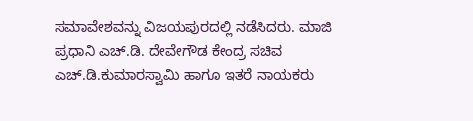ಸಮಾವೇಶವನ್ನು ವಿಜಯಪುರದಲ್ಲಿ ನಡೆಸಿದರು. ಮಾಜಿ ಪ್ರಧಾನಿ ಎಚ್.ಡಿ. ದೇವೇಗೌಡ ಕೇಂದ್ರ ಸಚಿವ ಎಚ್.ಡಿ.ಕುಮಾರಸ್ವಾಮಿ ಹಾಗೂ ಇತರೆ ನಾಯಕರು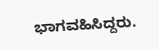ಭಾಗವಹಿಸಿದ್ದರು.